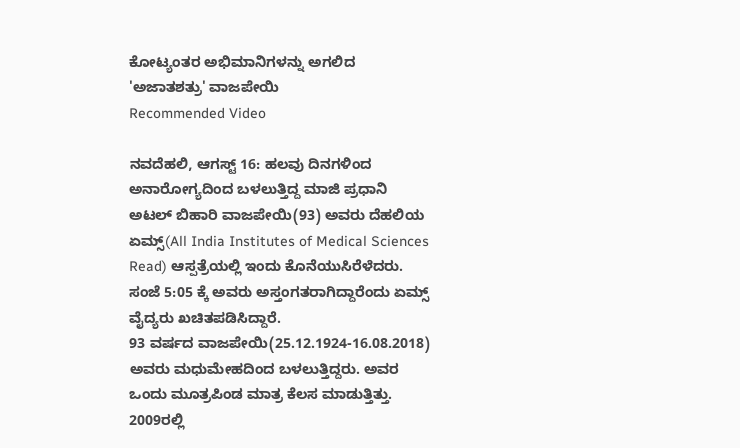ಕೋಟ್ಯಂತರ ಅಭಿಮಾನಿಗಳನ್ನು ಅಗಲಿದ 'ಅಜಾತಶತ್ರು' ವಾಜಪೇಯಿ
Recommended Video

ನವದೆಹಲಿ, ಆಗಸ್ಟ್ 16: ಹಲವು ದಿನಗಳಿಂದ ಅನಾರೋಗ್ಯದಿಂದ ಬಳಲುತ್ತಿದ್ದ ಮಾಜಿ ಪ್ರಧಾನಿ ಅಟಲ್ ಬಿಹಾರಿ ವಾಜಪೇಯಿ(93) ಅವರು ದೆಹಲಿಯ ಏಮ್ಸ್(All India Institutes of Medical Sciences Read) ಆಸ್ಪತ್ರೆಯಲ್ಲಿ ಇಂದು ಕೊನೆಯುಸಿರೆಳೆದರು.
ಸಂಜೆ 5:05 ಕ್ಕೆ ಅವರು ಅಸ್ತಂಗತರಾಗಿದ್ದಾರೆಂದು ಏಮ್ಸ್ ವೈದ್ಯರು ಖಚಿತಪಡಿಸಿದ್ದಾರೆ.
93 ವರ್ಷದ ವಾಜಪೇಯಿ(25.12.1924-16.08.2018) ಅವರು ಮಧುಮೇಹದಿಂದ ಬಳಲುತ್ತಿದ್ದರು. ಅವರ ಒಂದು ಮೂತ್ರಪಿಂಡ ಮಾತ್ರ ಕೆಲಸ ಮಾಡುತ್ತಿತ್ತು. 2009ರಲ್ಲಿ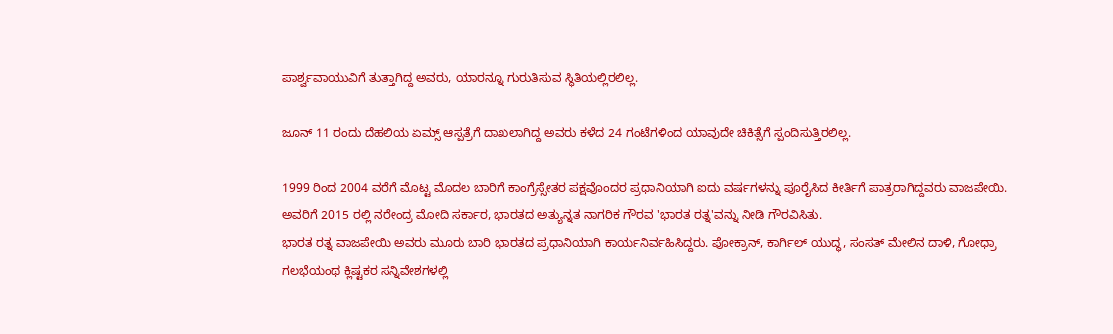ಪಾರ್ಶ್ವವಾಯುವಿಗೆ ತುತ್ತಾಗಿದ್ದ ಅವರು, ಯಾರನ್ನೂ ಗುರುತಿಸುವ ಸ್ಥಿತಿಯಲ್ಲಿರಲಿಲ್ಲ.

ಜೂನ್ 11 ರಂದು ದೆಹಲಿಯ ಏಮ್ಸ್ ಆಸ್ಪತ್ರೆಗೆ ದಾಖಲಾಗಿದ್ದ ಅವರು ಕಳೆದ 24 ಗಂಟೆಗಳಿಂದ ಯಾವುದೇ ಚಿಕಿತ್ಸೆಗೆ ಸ್ಪಂದಿಸುತ್ತಿರಲಿಲ್ಲ.

1999 ರಿಂದ 2004 ವರೆಗೆ ಮೊಟ್ಟ ಮೊದಲ ಬಾರಿಗೆ ಕಾಂಗ್ರೆಸ್ಸೇತರ ಪಕ್ಷವೊಂದರ ಪ್ರಧಾನಿಯಾಗಿ ಐದು ವರ್ಷಗಳನ್ನು ಪೂರೈಸಿದ ಕೀರ್ತಿಗೆ ಪಾತ್ರರಾಗಿದ್ದವರು ವಾಜಪೇಯಿ. ಅವರಿಗೆ 2015 ರಲ್ಲಿ ನರೇಂದ್ರ ಮೋದಿ ಸರ್ಕಾರ, ಭಾರತದ ಅತ್ಯುನ್ನತ ನಾಗರಿಕ ಗೌರವ 'ಭಾರತ ರತ್ನ'ವನ್ನು ನೀಡಿ ಗೌರವಿಸಿತು.
ಭಾರತ ರತ್ನ ವಾಜಪೇಯಿ ಅವರು ಮೂರು ಬಾರಿ ಭಾರತದ ಪ್ರಧಾನಿಯಾಗಿ ಕಾರ್ಯನಿರ್ವಹಿಸಿದ್ದರು. ಪೋಕ್ರಾನ್, ಕಾರ್ಗಿಲ್ ಯುದ್ಧ, ಸಂಸತ್ ಮೇಲಿನ ದಾಳಿ, ಗೋಧ್ರಾ ಗಲಭೆಯಂಥ ಕ್ಲಿಷ್ಟಕರ ಸನ್ನಿವೇಶಗಳಲ್ಲಿ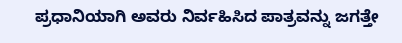ಪ್ರಧಾನಿಯಾಗಿ ಅವರು ನಿರ್ವಹಿಸಿದ ಪಾತ್ರವನ್ನು ಜಗತ್ತೇ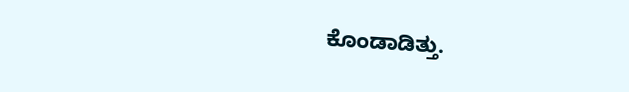ಕೊಂಡಾಡಿತ್ತು.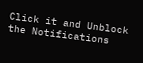Click it and Unblock the Notifications